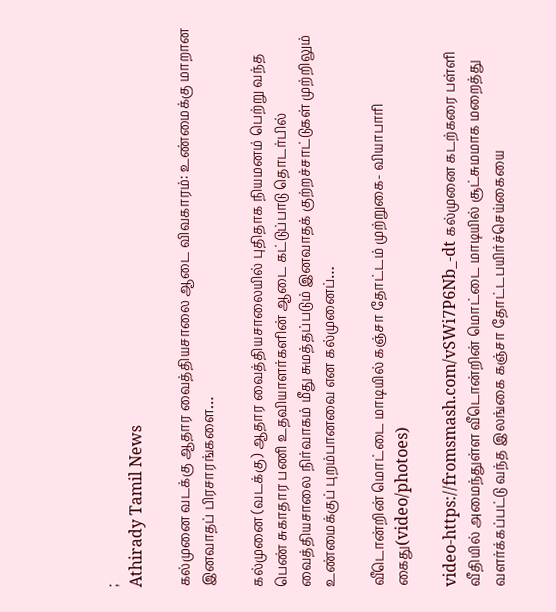;
Athirady Tamil News

கல்முனை வடக்கு ஆதார வைத்தியசாலை ஆடை விவகாரம்: உண்மைக்கு மாறான இனவாதப் பிரசாரங்களை…

கல்முனை (வடக்கு) ஆதார வைத்தியசாலையில் புதிதாக நியமனம் பெற்று வந்த பெண் சுகாதார பணி உதவியாளர்களின் ஆடை கட்டுப்பாடு தொடர்பில் வைத்தியசாலை நிர்வாகம் மீது சுமத்தப்படும் இனவாதக் குற்றச்சாட்டுகள் முற்றிலும் உண்மைக்குப் புறம்பானவை என கல்முனைப்…

வீடொன்றின் மொட்டை மாடியில் கஞ்சா தோட்டம் முற்றுகை- வியாபாரி கைது(video/photoes)

video-https://fromsmash.com/vSWi7P6Nb_-dt கல்முனை கடற்கரை பள்ளி வீதியில் அமைந்துள்ள வீடொன்றின் மொட்டை மாடியில் சூட்சுமமாக மறைத்து வளர்க்கப்பட்டு வந்த இலங்கை கஞ்சா தோட்டபயிர்ச்செய்கையை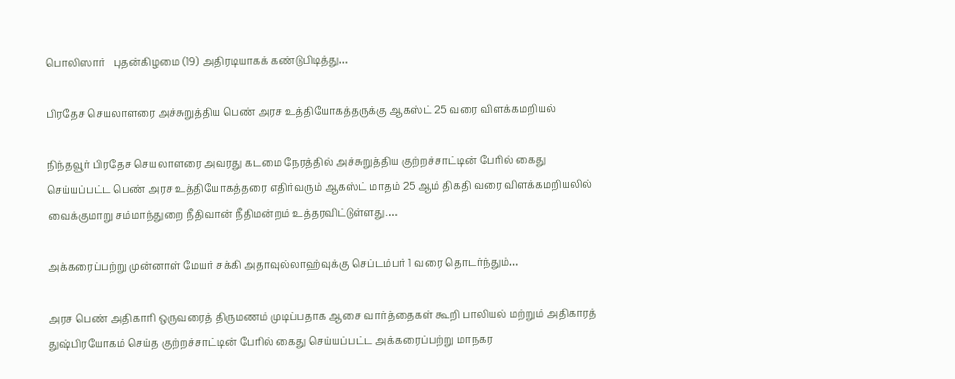பொலிஸார்   புதன்கிழமை (19) அதிரடியாகக் கண்டுபிடித்து…

பிரதேச செயலாளரை அச்சுறுத்திய பெண் அரச உத்தியோகத்தருக்கு ஆகஸ்ட் 25 வரை விளக்கமறியல்

நிந்தவூர் பிரதேச செயலாளரை அவரது கடமை நேரத்தில் அச்சுறுத்திய குற்றச்சாட்டின் பேரில் கைது செய்யப்பட்ட பெண் அரச உத்தியோகத்தரை எதிர்வரும் ஆகஸ்ட் மாதம் 25 ஆம் திகதி வரை விளக்கமறியலில் வைக்குமாறு சம்மாந்துறை நீதிவான் நீதிமன்றம் உத்தரவிட்டுள்ளது.…

அக்கரைப்பற்று முன்னாள் மேயர் சக்கி அதாவுல்லாஹ்வுக்கு செப்டம்பர் 1 வரை தொடர்ந்தும்…

அரச பெண் அதிகாரி ஒருவரைத் திருமணம் முடிப்பதாக ஆசை வார்த்தைகள் கூறி பாலியல் மற்றும் அதிகாரத் துஷ்பிரயோகம் செய்த குற்றச்சாட்டின் பேரில் கைது செய்யப்பட்ட அக்கரைப்பற்று மாநகர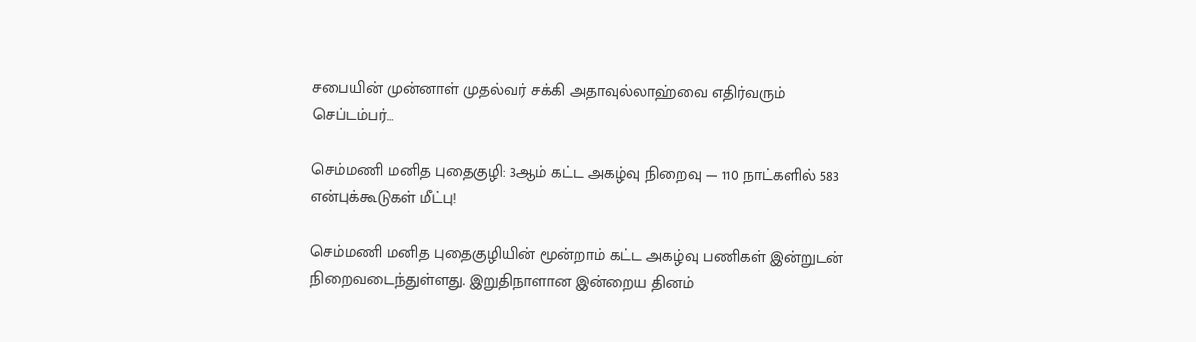சபையின் முன்னாள் முதல்வர் சக்கி அதாவுல்லாஹ்வை எதிர்வரும் செப்டம்பர்…

செம்மணி மனித புதைகுழி: 3ஆம் கட்ட அகழ்வு நிறைவு — 110 நாட்களில் 583 என்புக்கூடுகள் மீட்பு!

செம்மணி மனித புதைகுழியின் மூன்றாம் கட்ட அகழ்வு பணிகள் இன்றுடன் நிறைவடைந்துள்ளது. இறுதிநாளான இன்றைய தினம்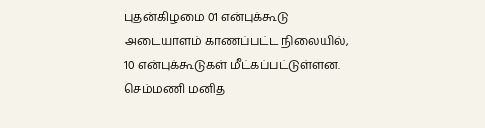புதன்கிழமை 01 என்புக்கூடு அடையாளம் காணப்பட்ட நிலையில், 10 என்புக்கூடுகள் மீட்கப்பட்டுள்ளன. செம்மணி மனித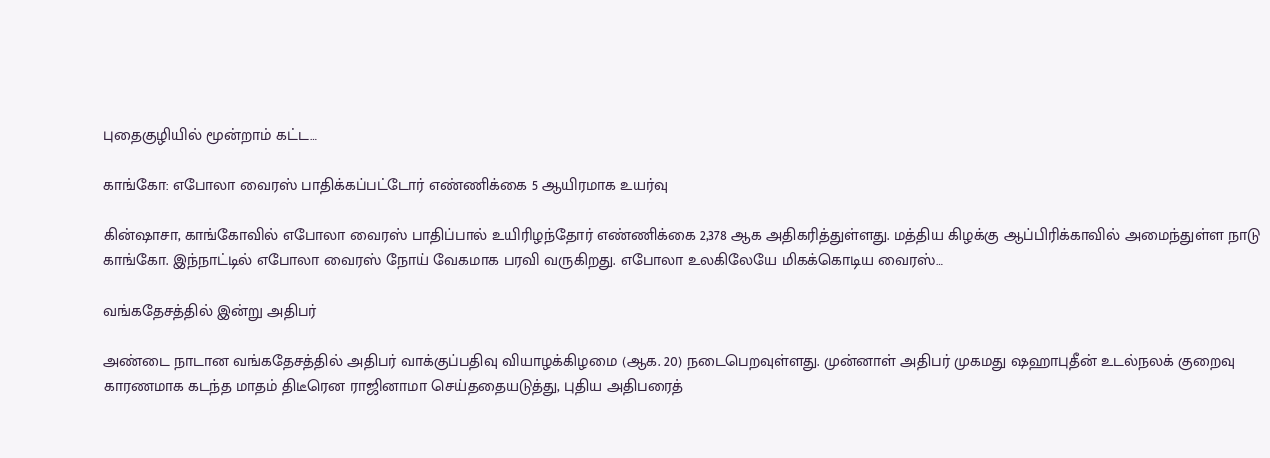புதைகுழியில் மூன்றாம் கட்ட…

காங்கோ: எபோலா வைரஸ் பாதிக்கப்பட்டோர் எண்ணிக்கை 5 ஆயிரமாக உயர்வு

கின்ஷாசா, காங்கோவில் எபோலா வைரஸ் பாதிப்பால் உயிரிழந்தோர் எண்ணிக்கை 2,378 ஆக அதிகரித்துள்ளது. மத்திய கிழக்கு ஆப்பிரிக்காவில் அமைந்துள்ள நாடு காங்கோ. இந்நாட்டில் எபோலா வைரஸ் நோய் வேகமாக பரவி வருகிறது. எபோலா உலகிலேயே மிகக்கொடிய வைரஸ்…

வங்கதேசத்தில் இன்று அதிபர்

அண்டை நாடான வங்கதேசத்தில் அதிபர் வாக்குப்பதிவு வியாழக்கிழமை (ஆக. 20) நடைபெறவுள்ளது. முன்னாள் அதிபர் முகமது ஷஹாபுதீன் உடல்நலக் குறைவு காரணமாக கடந்த மாதம் திடீரென ராஜினாமா செய்ததையடுத்து, புதிய அதிபரைத்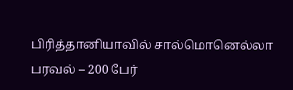பிரித்தானியாவில் சால்மொனெல்லா பரவல் – 200 பேர்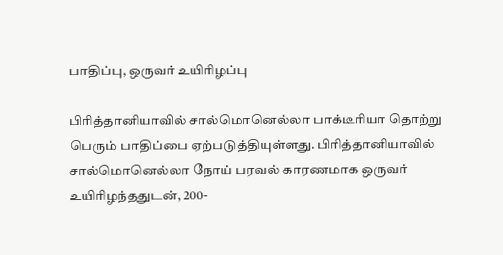பாதிப்பு, ஒருவர் உயிரிழப்பு

பிரித்தானியாவில் சால்மொனெல்லா பாக்டீரியா தொற்று பெரும் பாதிப்பை ஏற்படுத்தியுள்ளது. பிரித்தானியாவில் சால்மொனெல்லா நோய் பரவல் காரணமாக ஒருவர் உயிரிழந்ததுடன், 200-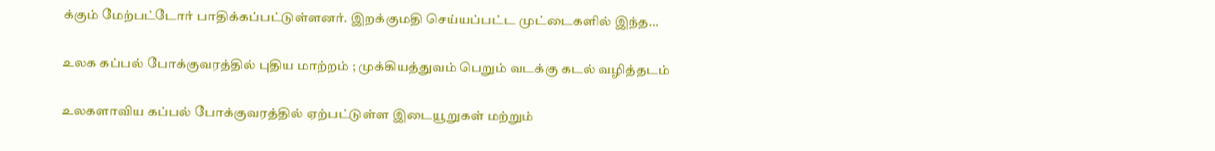க்கும் மேற்பட்டோர் பாதிக்கப்பட்டுள்ளனர். இறக்குமதி செய்யப்பட்ட முட்டைகளில் இந்த…

உலக கப்பல் போக்குவரத்தில் புதிய மாற்றம் ; முக்கியத்துவம் பெறும் வடக்கு கடல் வழித்தடம்

உலகளாவிய கப்பல் போக்குவரத்தில் ஏற்பட்டுள்ள இடையூறுகள் மற்றும்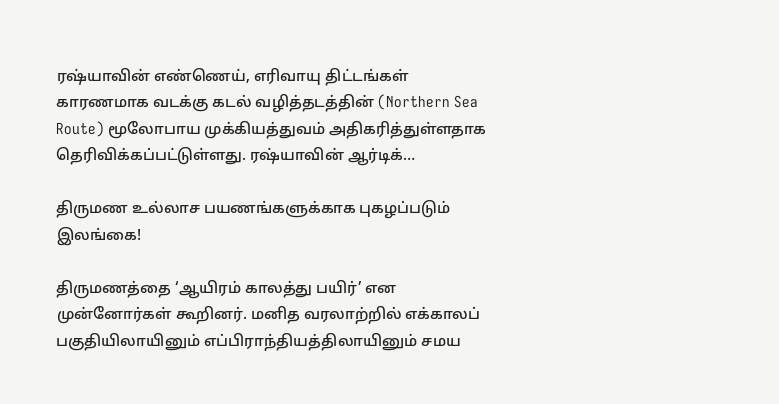ரஷ்யாவின் எண்ணெய், எரிவாயு திட்டங்கள் காரணமாக வடக்கு கடல் வழித்தடத்தின் (Northern Sea Route) மூலோபாய முக்கியத்துவம் அதிகரித்துள்ளதாக தெரிவிக்கப்பட்டுள்ளது. ரஷ்யாவின் ஆர்டிக்…

திருமண உல்லாச பயணங்களுக்காக புகழப்படும் இலங்கை!

திருமணத்தை ‘ஆயிரம் காலத்து பயிர்’ என முன்னோர்கள் கூறினர். மனித வரலாற்றில் எக்காலப் பகுதியிலாயினும் எப்பிராந்தியத்திலாயினும் சமய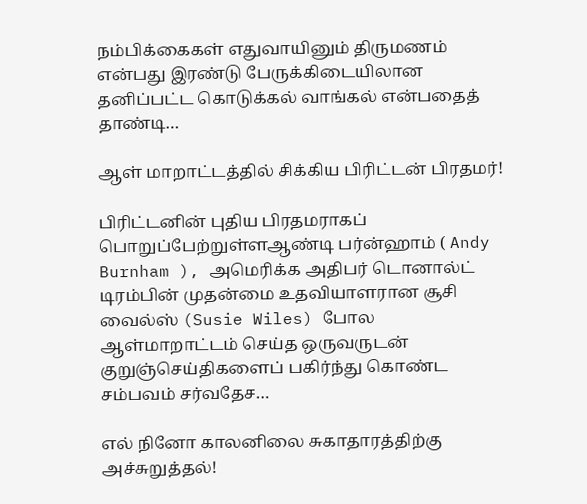நம்பிக்கைகள் எதுவாயினும் திருமணம் என்பது இரண்டு பேருக்கிடையிலான தனிப்பட்ட கொடுக்கல் வாங்கல் என்பதைத் தாண்டி…

ஆள் மாறாட்டத்தில் சிக்கிய பிரிட்டன் பிரதமர்!

பிரிட்டனின் புதிய பிரதமராகப் பொறுப்பேற்றுள்ளஆண்டி பர்ன்ஹாம் ( Andy Burnham ), அமெரிக்க அதிபர் டொனால்ட் டிரம்பின் முதன்மை உதவியாளரான சூசி வைல்ஸ் (Susie Wiles) போல ஆள்மாறாட்டம் செய்த ஒருவருடன் குறுஞ்செய்திகளைப் பகிர்ந்து கொண்ட சம்பவம் சர்வதேச…

எல் நினோ காலனிலை சுகாதாரத்திற்கு அச்சுறுத்தல்!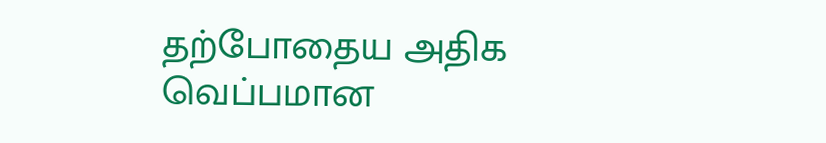தற்போதைய அதிக வெப்பமான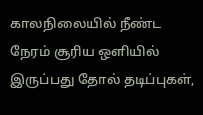காலநிலையில் நீண்ட நேரம் சூரிய ஒளியில் இருப்பது தோல் தடிப்புகள்,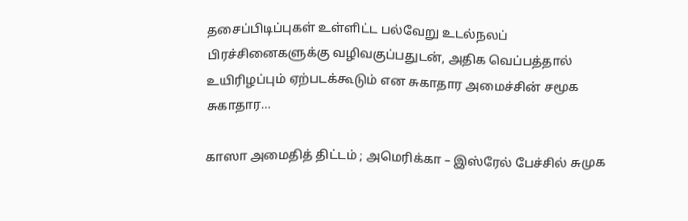தசைப்பிடிப்புகள் உள்ளிட்ட பல்வேறு உடல்நலப் பிரச்சினைகளுக்கு வழிவகுப்பதுடன், அதிக வெப்பத்தால் உயிரிழப்பும் ஏற்படக்கூடும் என சுகாதார அமைச்சின் சமூக சுகாதார…

காஸா அமைதித் திட்டம் ; அமெரிக்கா – இஸ்ரேல் பேச்சில் சுமுக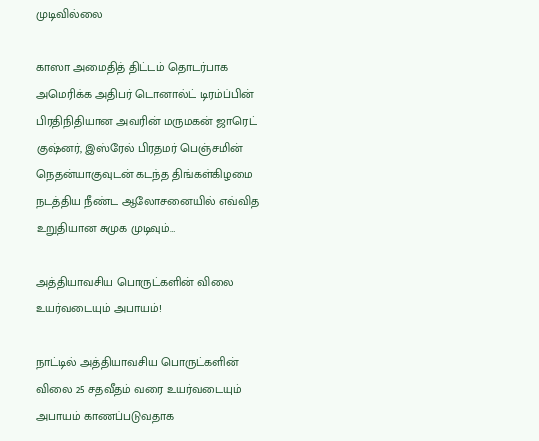முடிவில்லை

காஸா அமைதித் திட்டம் தொடர்பாக அமெரிக்க அதிபர் டொனால்ட் டிரம்ப்பின் பிரதிநிதியான அவரின் மருமகன் ஜாரெட் குஷ்னர், இஸ்ரேல் பிரதமர் பெஞ்சமின் நெதன்யாகுவுடன் கடந்த திங்கள்கிழமை நடத்திய நீண்ட ஆலோசனையில் எவ்வித உறுதியான சுமுக முடிவும்…

அத்தியாவசிய பொருட்களின் விலை உயர்வடையும் அபாயம்!

நாட்டில் அத்தியாவசிய பொருட்களின் விலை 25 சதவீதம் வரை உயர்வடையும் அபாயம் காணப்படுவதாக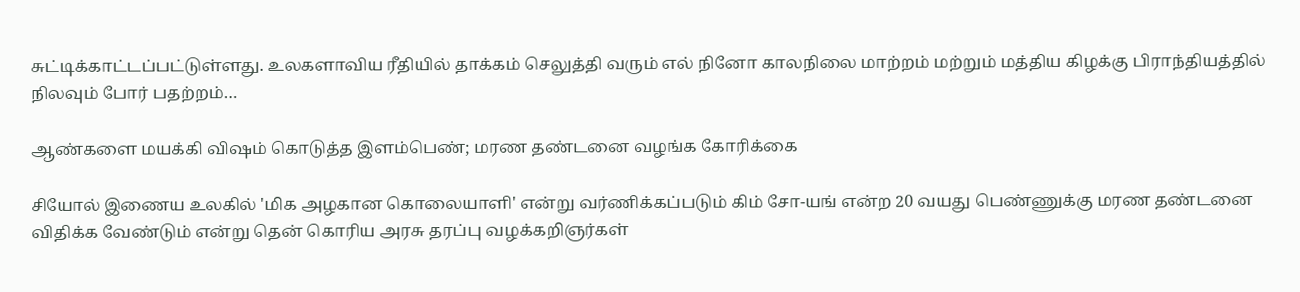சுட்டிக்காட்டப்பட்டுள்ளது. உலகளாவிய ரீதியில் தாக்கம் செலுத்தி வரும் எல் நினோ காலநிலை மாற்றம் மற்றும் மத்திய கிழக்கு பிராந்தியத்தில் நிலவும் போர் பதற்றம்…

ஆண்களை மயக்கி விஷம் கொடுத்த இளம்பெண்; மரண தண்டனை வழங்க கோரிக்கை

சியோல் இணைய உலகில் 'மிக அழகான கொலையாளி' என்று வர்ணிக்கப்படும் கிம் சோ-யங் என்ற 20 வயது பெண்ணுக்கு மரண தண்டனை விதிக்க வேண்டும் என்று தென் கொரிய அரசு தரப்பு வழக்கறிஞர்கள்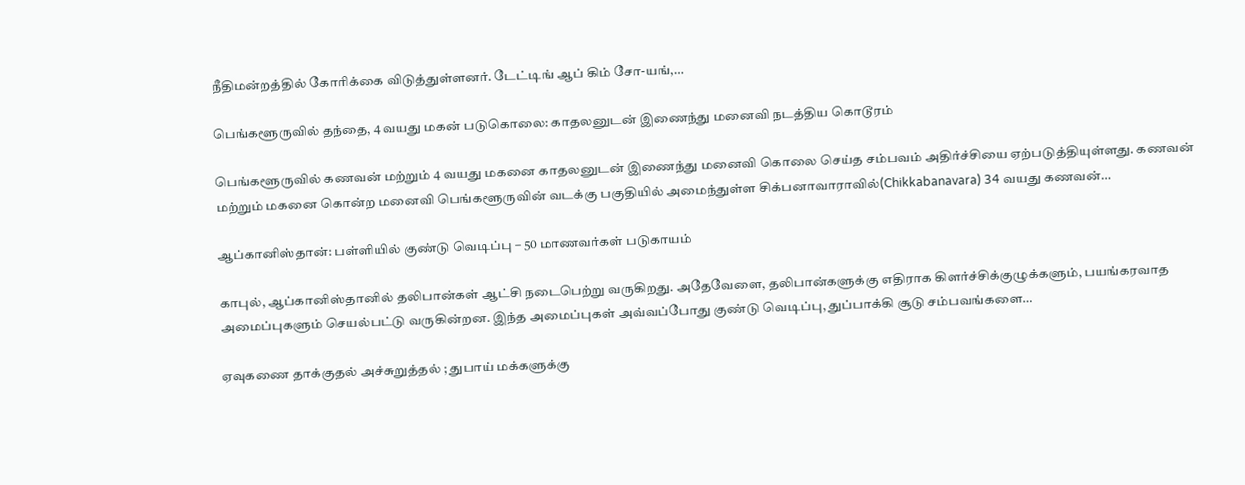நீதிமன்றத்தில் கோரிக்கை விடுத்துள்ளனர். டேட்டிங் ஆப் கிம் சோ-யங்,…

பெங்களூருவில் தந்தை, 4 வயது மகன் படுகொலை: காதலனுடன் இணைந்து மனைவி நடத்திய கொடூரம்

பெங்களூருவில் கணவன் மற்றும் 4 வயது மகனை காதலனுடன் இணைந்து மனைவி கொலை செய்த சம்பவம் அதிர்ச்சியை ஏற்படுத்தியுள்ளது. கணவன் மற்றும் மகனை கொன்ற மனைவி பெங்களூருவின் வடக்கு பகுதியில் அமைந்துள்ள சிக்பனாவாராவில்(Chikkabanavara) 34 வயது கணவன்…

ஆப்கானிஸ்தான்: பள்ளியில் குண்டு வெடிப்பு – 50 மாணவர்கள் படுகாயம்

காபுல், ஆப்கானிஸ்தானில் தலிபான்கள் ஆட்சி நடைபெற்று வருகிறது. அதேவேளை, தலிபான்களுக்கு எதிராக கிளர்ச்சிக்குழுக்களும், பயங்கரவாத அமைப்புகளும் செயல்பட்டு வருகின்றன. இந்த அமைப்புகள் அவ்வப்போது குண்டு வெடிப்பு, துப்பாக்கி சூடு சம்பவங்களை…

ஏவுகணை தாக்குதல் அச்சுறுத்தல் ; துபாய் மக்களுக்கு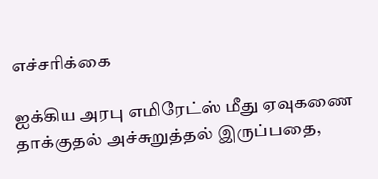எச்சரிக்கை

ஐக்கிய அரபு எமிரேட்ஸ் மீது ஏவுகணை தாக்குதல் அச்சுறுத்தல் இருப்பதை,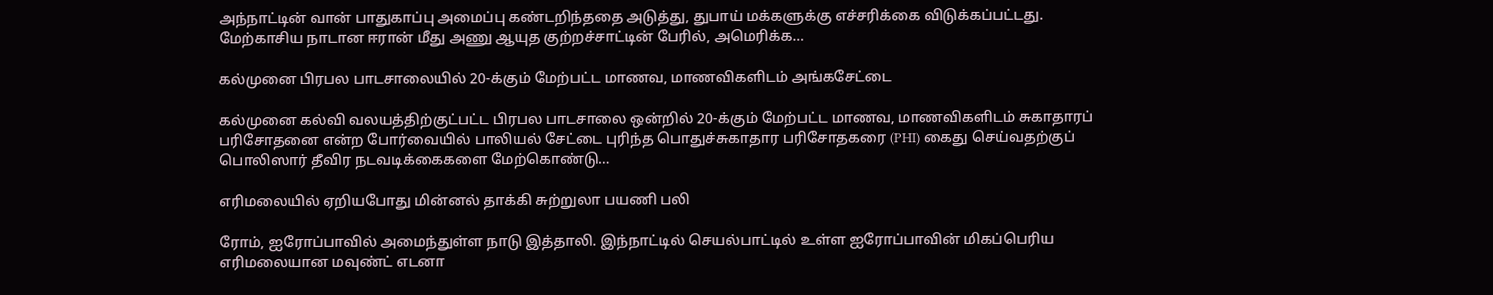அந்நாட்டின் வான் பாதுகாப்பு அமைப்பு கண்டறிந்ததை அடுத்து, துபாய் மக்களுக்கு எச்சரிக்கை விடுக்கப்பட்டது. மேற்காசிய நாடான ஈரான் மீது அணு ஆயுத குற்றச்சாட்டின் பேரில், அமெரிக்க…

கல்முனை பிரபல பாடசாலையில் 20-க்கும் மேற்பட்ட மாணவ, மாணவிகளிடம் அங்கசேட்டை

கல்முனை கல்வி வலயத்திற்குட்பட்ட பிரபல பாடசாலை ஒன்றில் 20-க்கும் மேற்பட்ட மாணவ, மாணவிகளிடம் சுகாதாரப் பரிசோதனை என்ற போர்வையில் பாலியல் சேட்டை புரிந்த பொதுச்சுகாதார பரிசோதகரை (PHI) கைது செய்வதற்குப் பொலிஸார் தீவிர நடவடிக்கைகளை மேற்கொண்டு…

எரிமலையில் ஏறியபோது மின்னல் தாக்கி சுற்றுலா பயணி பலி

ரோம், ஐரோப்பாவில் அமைந்துள்ள நாடு இத்தாலி. இந்நாட்டில் செயல்பாட்டில் உள்ள ஐரோப்பாவின் மிகப்பெரிய எரிமலையான மவுண்ட் எடனா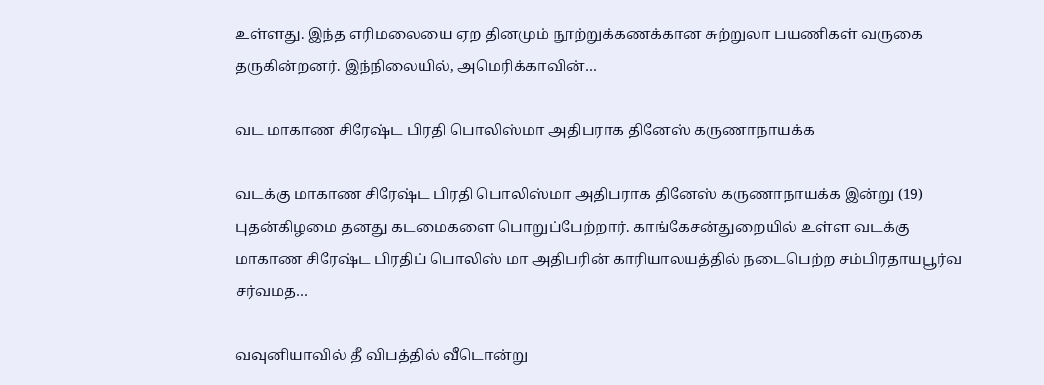உள்ளது. இந்த எரிமலையை ஏற தினமும் நூற்றுக்கணக்கான சுற்றுலா பயணிகள் வருகை தருகின்றனர். இந்நிலையில், அமெரிக்காவின்…

வட மாகாண சிரேஷ்ட பிரதி பொலிஸ்மா அதிபராக தினேஸ் கருணாநாயக்க

வடக்கு மாகாண சிரேஷ்ட பிரதி பொலிஸ்மா அதிபராக தினேஸ் கருணாநாயக்க இன்று (19) புதன்கிழமை தனது கடமைகளை பொறுப்பேற்றார். காங்கேசன்துறையில் உள்ள வடக்கு மாகாண சிரேஷ்ட பிரதிப் பொலிஸ் மா அதிபரின் காரியாலயத்தில் நடைபெற்ற சம்பிரதாயபூர்வ சர்வமத…

வவுனியாவில் தீ விபத்தில் வீடொன்று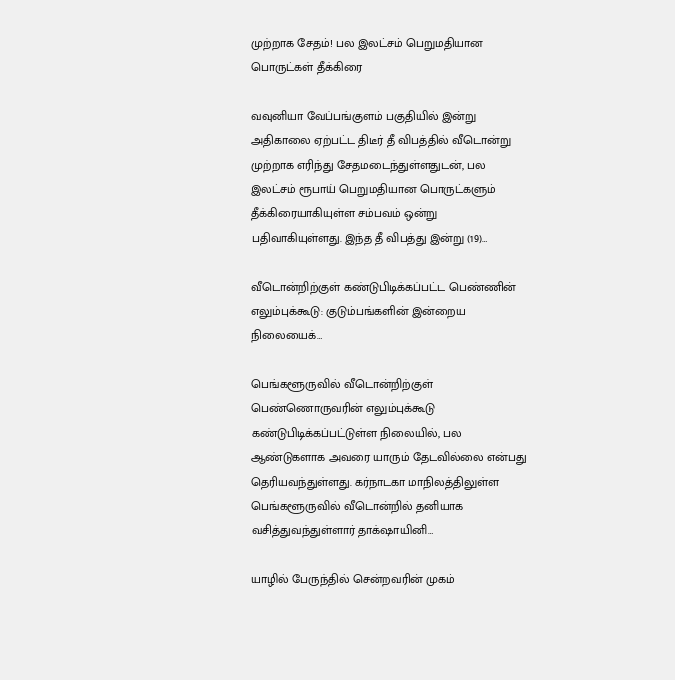முற்றாக சேதம்! பல இலட்சம் பெறுமதியான பொருட்கள் தீக்கிரை

வவுனியா வேப்பங்குளம் பகுதியில் இன்று அதிகாலை ஏற்பட்ட திடீர் தீ விபத்தில் வீடொன்று முற்றாக எரிந்து சேதமடைந்துள்ளதுடன், பல இலட்சம் ரூபாய் பெறுமதியான பொருட்களும் தீக்கிரையாகியுள்ள சம்பவம் ஒன்று பதிவாகியுள்ளது. இந்த தீ விபத்து இன்று (19)…

வீடொன்றிற்குள் கண்டுபிடிக்கப்பட்ட பெண்ணின் எலும்புக்கூடு: குடும்பங்களின் இன்றைய நிலையைக்…

பெங்களூருவில் வீடொன்றிற்குள் பெண்ணொருவரின் எலும்புக்கூடு கண்டுபிடிக்கப்பட்டுள்ள நிலையில், பல ஆண்டுகளாக அவரை யாரும் தேடவில்லை என்பது தெரியவந்துள்ளது. கர்நாடகா மாநிலத்திலுள்ள பெங்களூருவில் வீடொன்றில் தனியாக வசித்துவந்துள்ளார் தாக்‌ஷாயினி…

யாழில் பேருந்தில் சென்றவரின் முகம்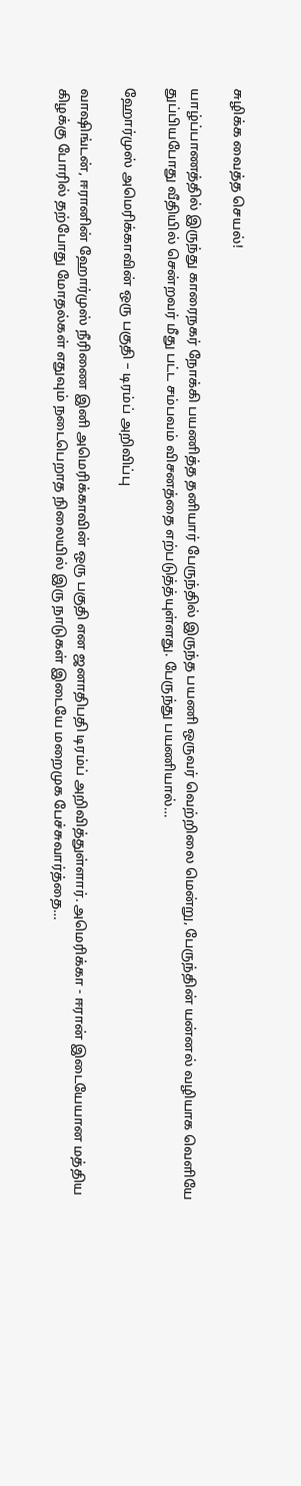சுழிக்க வைத்த செயல்!

யாழ்ப்பாணத்தில் இருந்து காரைநகர் நோக்கி பயணித்த தனியார் பேருந்தில் இருந்த பயணி ஒருவர் வெற்றிலை மென்று, பேருந்தின் யன்னல் வழியாக வெளியே துப்பியபோது வீதியில் சென்றவர் மீது பட்ட சம்பவம் விசனத்தை எற்படுத்த்யுள்ளது. பேருந்து பயணியால்…

ஹோர்முஸ் அமெரிக்காவின் ஒரு பகுதி – டிரம்ப் அறிவிப்பு

வாஷிங்டன், ஈரானின் ஹோர்முஸ் நீரிணை இனி அமெரிக்காவின் ஒரு பகுதி என ஜனாதிபதி டிரம்ப் அறிவித்துள்ளார். அமெரிக்கா - ஈரான் இடையேயான மத்திய கிழக்கு போரில் தற்போது மோதல்கள் எதுவும் நடைபெறாத நிலையில் இரு நாடுகள் இடையே மறைமுக பேச்சுவார்த்தை…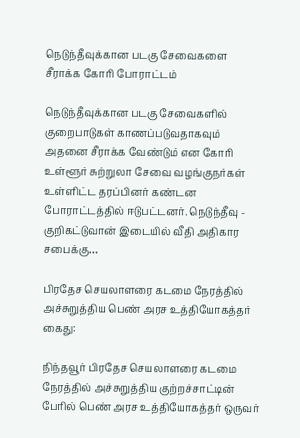நெடுந்தீவுக்கான படகு சேவைகளை சீராக்க கோரி போராட்டம்

நெடுந்தீவுக்கான படகு சேவைகளில் குறைபாடுகள் காணப்படுவதாகவும் அதனை சீராக்க வேண்டும் என கோரி உள்ளூர் சுற்றுலா சேவை வழங்குநர்கள் உள்ளிட்ட தரப்பினர் கண்டன போராட்டத்தில் ஈடுபட்டனர். நெடுந்தீவு - குறிகட்டுவான் இடையில் வீதி அதிகார சபைக்கு…

பிரதேச செயலாளரை கடமை நேரத்தில் அச்சுறுத்திய பெண் அரச உத்தியோகத்தர் கைது:

நிந்தவூர் பிரதேச செயலாளரை கடமை நேரத்தில் அச்சுறுத்திய குற்றச்சாட்டின் பேரில் பெண் அரச உத்தியோகத்தர் ஒருவர்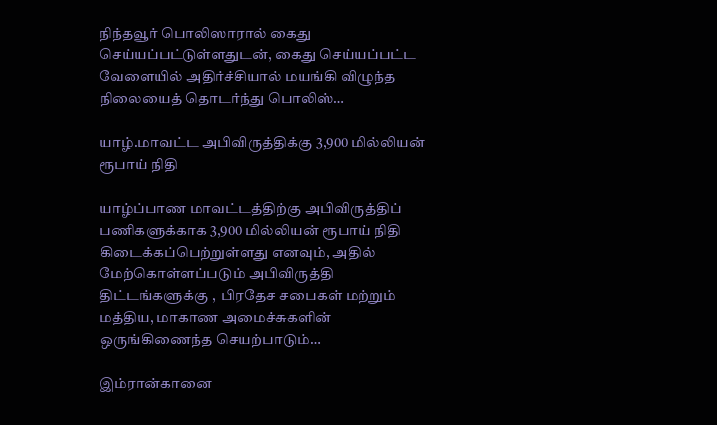நிந்தவூர் பொலிஸாரால் கைது செய்யப்பட்டுள்ளதுடன், கைது செய்யப்பட்ட வேளையில் அதிர்ச்சியால் மயங்கி விழுந்த நிலையைத் தொடர்ந்து பொலிஸ்…

யாழ்.மாவட்ட அபிவிருத்திக்கு 3,900 மில்லியன் ரூபாய் நிதி

யாழ்ப்பாண மாவட்டத்திற்கு அபிவிருத்திப் பணிகளுக்காக 3,900 மில்லியன் ரூபாய் நிதி கிடைக்கப்பெற்றுள்ளது எனவும், அதில் மேற்கொள்ளப்படும் அபிவிருத்தி திட்டங்களுக்கு ,  பிரதேச சபைகள் மற்றும் மத்திய, மாகாண அமைச்சுகளின் ஒருங்கிணைந்த செயற்பாடும்…

இம்ரான்கானை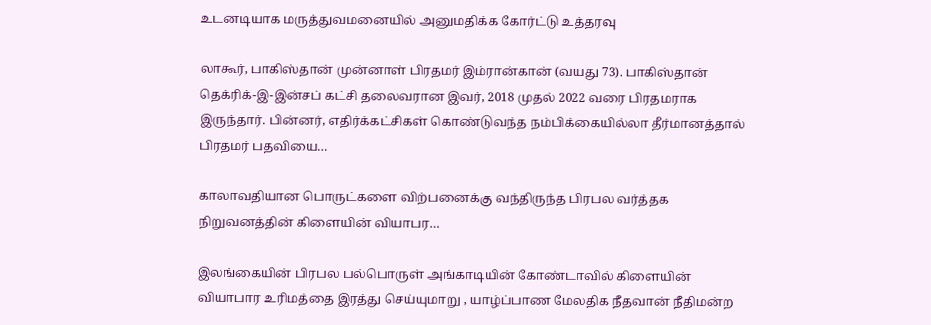உடனடியாக மருத்துவமனையில் அனுமதிக்க கோர்ட்டு உத்தரவு

லாகூர், பாகிஸ்தான் முன்னாள் பிரதமர் இம்ரான்கான் (வயது 73). பாகிஸ்தான் தெக்ரிக்-இ-இன்சப் கட்சி தலைவரான இவர், 2018 முதல் 2022 வரை பிரதமராக இருந்தார். பின்னர், எதிர்க்கட்சிகள் கொண்டுவந்த நம்பிக்கையில்லா தீர்மானத்தால் பிரதமர் பதவியை…

காலாவதியான பொருட்களை விற்பனைக்கு வந்திருந்த பிரபல வர்த்தக நிறுவனத்தின் கிளையின் வியாபர…

இலங்கையின் பிரபல பல்பொருள் அங்காடியின் கோண்டாவில் கிளையின் வியாபார உரிமத்தை இரத்து செய்யுமாறு , யாழ்ப்பாண மேலதிக நீதவான் நீதிமன்ற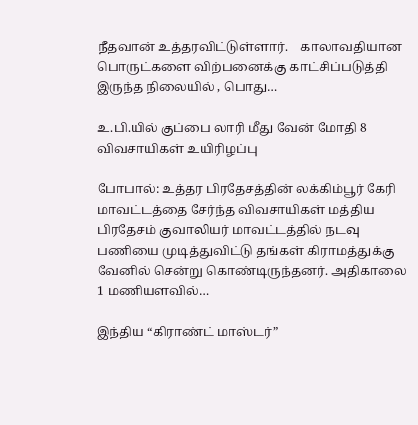நீதவான் உத்தரவிட்டுள்ளார்.    காலாவதியான பொருட்களை விற்பனைக்கு காட்சிப்படுத்தி இருந்த நிலையில் , பொது…

உ.பி.யில் குப்பை லாரி மீது வேன் மோதி 8 விவசாயிகள் உயிரிழப்பு

போபால்: உத்தர பிரதேசத்தின் லக்கிம்பூர் கேரி மாவட்டத்தை சேர்ந்த விவசாயிகள் மத்திய பிரதேசம் குவாலியர் மாவட்டத்தில் நடவு பணியை முடித்துவிட்டு தங்கள் கிராமத்துக்கு வேனில் சென்று கொண்டிருந்தனர். அதிகாலை 1 மணியளவில்…

இந்திய “கிராண்ட் மாஸ்டர்”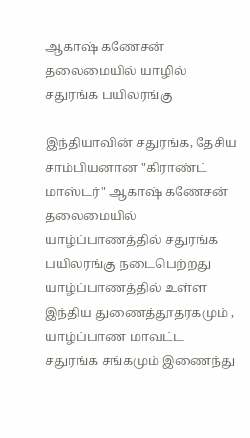ஆகாஷ் கணேசன் தலைமையில் யாழில் சதுரங்க பயிலரங்கு

இந்தியாவின் சதுரங்க, தேசிய சாம்பியனான "கிராண்ட் மாஸ்டர்" ஆகாஷ் கணேசன் தலைமையில் யாழ்ப்பாணத்தில் சதுரங்க பயிலரங்கு நடைபெற்றது  யாழ்ப்பாணத்தில் உள்ள இந்திய துணைத்தூதரகமும் , யாழ்ப்பாண மாவட்ட சதுரங்க சங்கமும் இணைந்து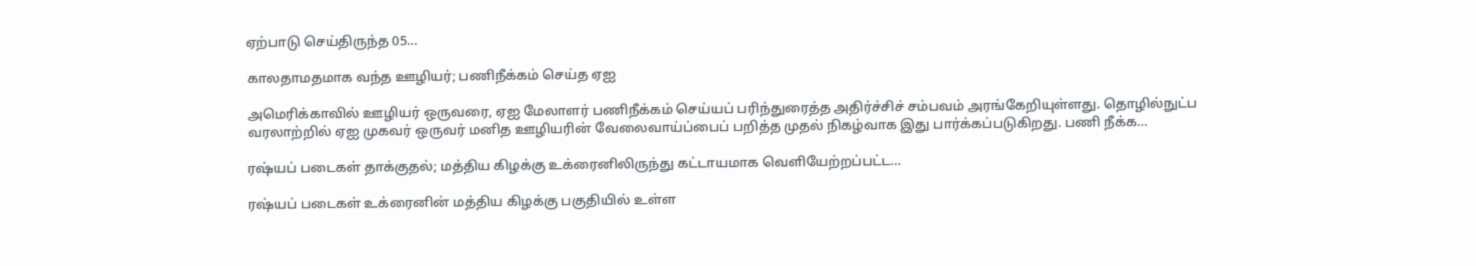ஏற்பாடு செய்திருந்த 05…

காலதாமதமாக வந்த ஊழியர்; பணிநீக்கம் செய்த ஏஐ

அமெரிக்காவில் ஊழியர் ஒருவரை, ஏஐ மேலாளர் பணிநீக்கம் செய்யப் பரிந்துரைத்த அதிர்ச்சிச் சம்பவம் அரங்கேறியுள்ளது. தொழில்நுட்ப வரலாற்றில் ஏஐ முகவர் ஒருவர் மனித ஊழியரின் வேலைவாய்ப்பைப் பறித்த முதல் நிகழ்வாக இது பார்க்கப்படுகிறது. பணி நீக்க…

ரஷ்யப் படைகள் தாக்குதல்; மத்திய கிழக்கு உக்ரைனிலிருந்து கட்டாயமாக வெளியேற்றப்பட்ட…

ரஷ்யப் படைகள் உக்ரைனின் மத்திய கிழக்கு பகுதியில் உள்ள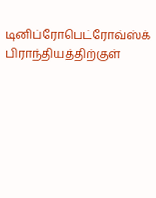டினிப்ரோபெட்ரோவ்ஸ்க் பிராந்தியத்திற்குள்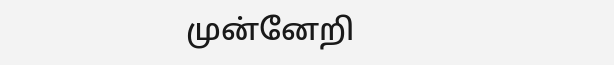முன்னேறி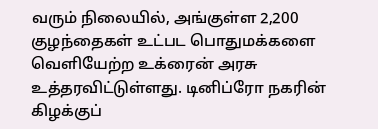வரும் நிலையில், அங்குள்ள 2,200 குழந்தைகள் உட்பட பொதுமக்களை வெளியேற்ற உக்ரைன் அரசு உத்தரவிட்டுள்ளது. டினிப்ரோ நகரின் கிழக்குப்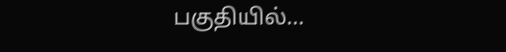பகுதியில்…